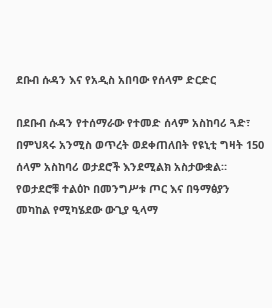ደቡብ ሱዳን እና የአዲስ አበባው የሰላም ድርድር

በደቡብ ሱዳን የተሰማራው የተመድ ሰላም አስከባሪ ጓድ፣ በምህጻሩ አንሚስ ወጥረት ወደቀጠለበት የዩኒቲ ግዛት 150 ሰላም አስከባሪ ወታደሮች እንደሚልክ አስታውቋል። የወታደሮቹ ተልዕኮ በመንግሥቱ ጦር እና በዓማፅያን መካከል የሚካሄደው ውጊያ ዒላማ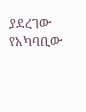ያደረገው የአካባቢው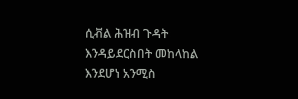ሲቭል ሕዝብ ጉዳት እንዳይደርስበት መከላከል እንደሆነ አንሚስ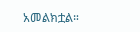አመልክቷል።